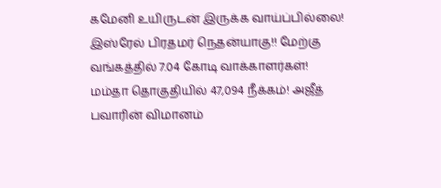கமேனி உயிருடன் இருக்க வாய்ப்பில்லை! இஸ்ரேல் பிரதமர் நெதன்யாகு!! மேற்கு வங்கத்தில் 7.04 கோடி வாக்காளர்கள்! மம்தா தொகுதியில் 47,094 நீக்கம்! அஜீத் பவாரின் விமானம்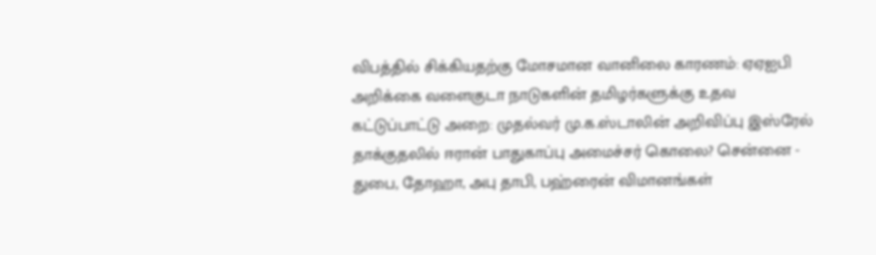விபத்தில் சிக்கியதற்கு மோசமான வானிலை காரணம்: ஏஏஐபி அறிக்கை வளைகுடா நாடுகளின் தமிழர்களுக்கு உதவ கட்டுப்பாட்டு அறை: முதல்வர் மு.க.ஸ்டாலின் அறிவிப்பு இஸ்ரேல் தாக்குதலில் ஈரான் பாதுகாப்பு அமைச்சர் கொலை? சென்னை - துபை, தோஹா, அபு தாபி, பஹ்ரைன் விமானங்கள்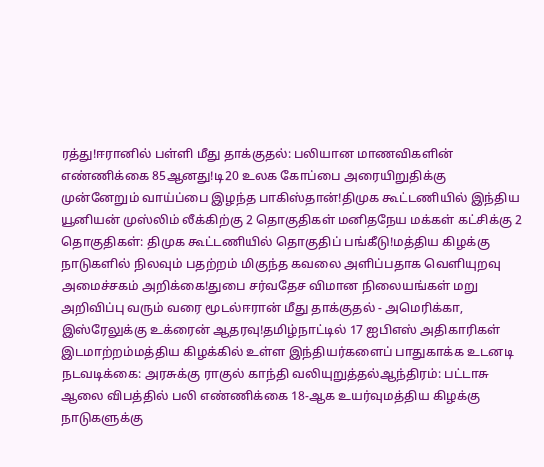ரத்து!ஈரானில் பள்ளி மீது தாக்குதல்: பலியான மாணவிகளின் எண்ணிக்கை 85ஆனது!டி20 உலக கோப்பை அரையிறுதிக்கு முன்னேறும் வாய்ப்பை இழந்த பாகிஸ்தான்!திமுக கூட்டணியில் இந்திய யூனியன் முஸ்லிம் லீக்கிற்கு 2 தொகுதிகள் மனிதநேய மக்கள் கட்சிக்கு 2 தொகுதிகள்: திமுக கூட்டணியில் தொகுதிப் பங்கீடு!மத்திய கிழக்கு நாடுகளில் நிலவும் பதற்றம் மிகுந்த கவலை அளிப்பதாக வெளியுறவு அமைச்சகம் அறிக்கை!துபை சர்வதேச விமான நிலையங்கள் மறு அறிவிப்பு வரும் வரை மூடல்ஈரான் மீது தாக்குதல் - அமெரிக்கா, இஸ்ரேலுக்கு உக்ரைன் ஆதரவு!தமிழ்நாட்டில் 17 ஐபிஎஸ் அதிகாரிகள் இடமாற்றம்மத்திய கிழக்கில் உள்ள இந்தியர்களைப் பாதுகாக்க உடனடி நடவடிக்கை: அரசுக்கு ராகுல் காந்தி வலியுறுத்தல்ஆந்திரம்: பட்டாசு ஆலை விபத்தில் பலி எண்ணிக்கை 18-ஆக உயர்வுமத்திய கிழக்கு நாடுகளுக்கு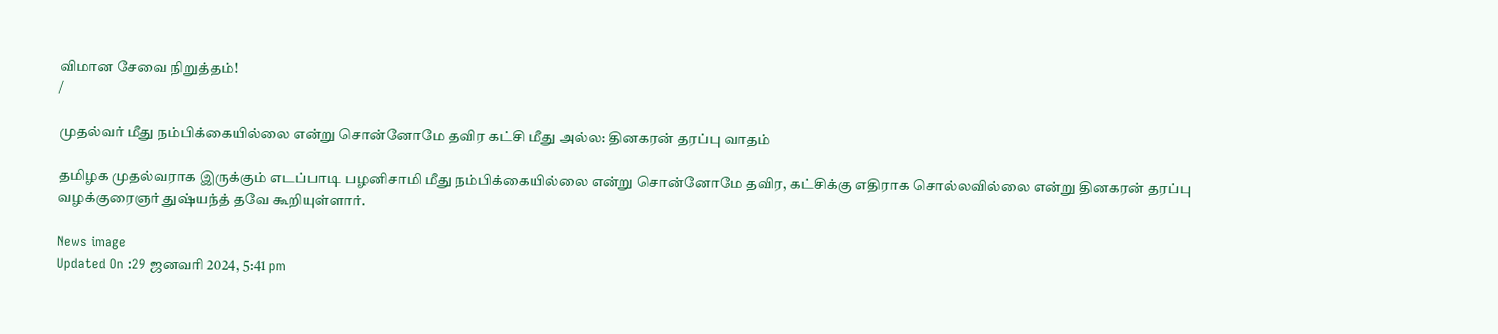விமான சேவை நிறுத்தம்!
/

முதல்வர் மீது நம்பிக்கையில்லை என்று சொன்னோமே தவிர கட்சி மீது அல்ல: தினகரன் தரப்பு வாதம்

தமிழக முதல்வராக இருக்கும் எடப்பாடி பழனிசாமி மீது நம்பிக்கையில்லை என்று சொன்னோமே தவிர, கட்சிக்கு எதிராக சொல்லவில்லை என்று தினகரன் தரப்பு வழக்குரைஞர் துஷ்யந்த் தவே கூறியுள்ளார்.

News image
Updated On :29 ஜனவரி 2024, 5:41 pm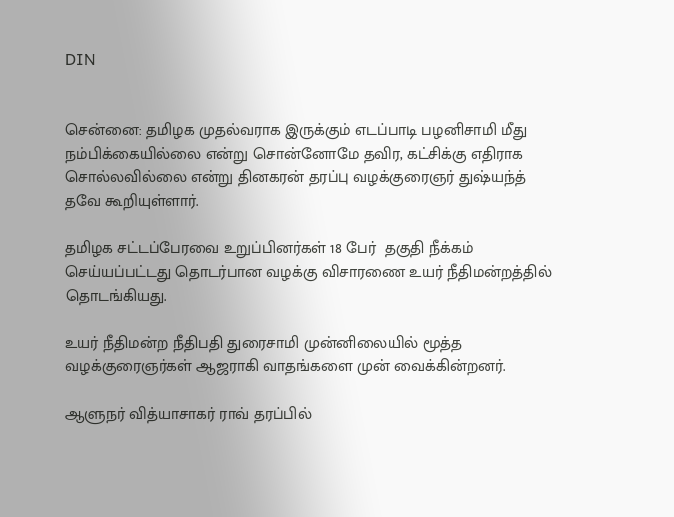DIN


சென்னை: தமிழக முதல்வராக இருக்கும் எடப்பாடி பழனிசாமி மீது நம்பிக்கையில்லை என்று சொன்னோமே தவிர, கட்சிக்கு எதிராக சொல்லவில்லை என்று தினகரன் தரப்பு வழக்குரைஞர் துஷ்யந்த் தவே கூறியுள்ளார்.

தமிழக சட்டப்பேரவை உறுப்பினர்கள் 18 பேர்  தகுதி நீக்கம் செய்யப்பட்டது தொடர்பான வழக்கு விசாரணை உயர் நீதிமன்றத்தில் தொடங்கியது.

உயர் நீதிமன்ற நீதிபதி துரைசாமி முன்னிலையில் மூத்த வழக்குரைஞர்கள் ஆஜராகி வாதங்களை முன் வைக்கின்றனர்.

ஆளுநர் வித்யாசாகர் ராவ் தரப்பில்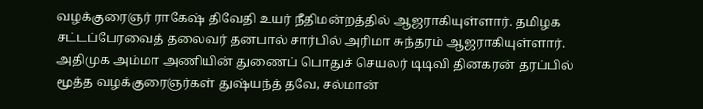வழக்குரைஞர் ராகேஷ் திவேதி உயர் நீதிமன்றத்தில் ஆஜராகியுள்ளார். தமிழக சட்டப்பேரவைத் தலைவர் தனபால் சார்பில் அரிமா சுந்தரம் ஆஜராகியுள்ளார். அதிமுக அம்மா அணியின் துணைப் பொதுச் செயலர் டிடிவி தினகரன் தரப்பில் மூத்த வழக்குரைஞர்கள் துஷ்யந்த் தவே, சல்மான்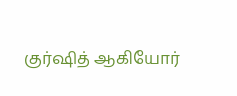குர்ஷித் ஆகியோர்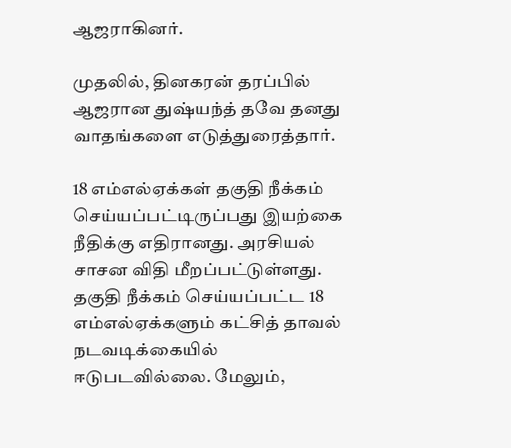ஆஜராகினர்.

முதலில், தினகரன் தரப்பில் ஆஜரான துஷ்யந்த் தவே தனது வாதங்களை எடுத்துரைத்தார்.

18 எம்எல்ஏக்கள் தகுதி நீக்கம் செய்யப்பட்டிருப்பது இயற்கை நீதிக்கு எதிரானது. அரசியல் சாசன விதி மீறப்பட்டுள்ளது.  தகுதி நீக்கம் செய்யப்பட்ட 18 எம்எல்ஏக்களும் கட்சித் தாவல் நடவடிக்கையில் ஈடுபடவில்லை. மேலும்,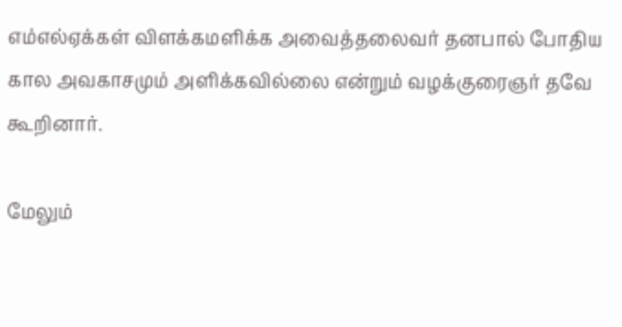எம்எல்ஏக்கள் விளக்கமளிக்க அவைத்தலைவர் தனபால் போதிய கால அவகாசமும் அளிக்கவில்லை என்றும் வழக்குரைஞர் தவே கூறினார்.

மேலும்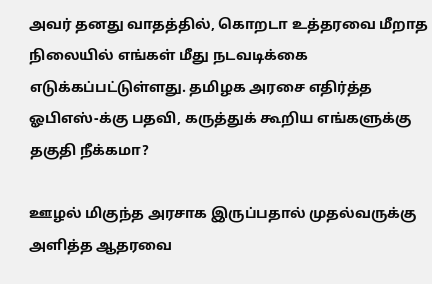அவர் தனது வாதத்தில், கொறடா உத்தரவை மீறாத நிலையில் எங்கள் மீது நடவடிக்கை எடுக்கப்பட்டுள்ளது. தமிழக அரசை எதிர்த்த ஓபிஎஸ்-க்கு பதவி, கருத்துக் கூறிய எங்களுக்கு தகுதி நீக்கமா?

ஊழல் மிகுந்த அரசாக இருப்பதால் முதல்வருக்கு அளித்த ஆதரவை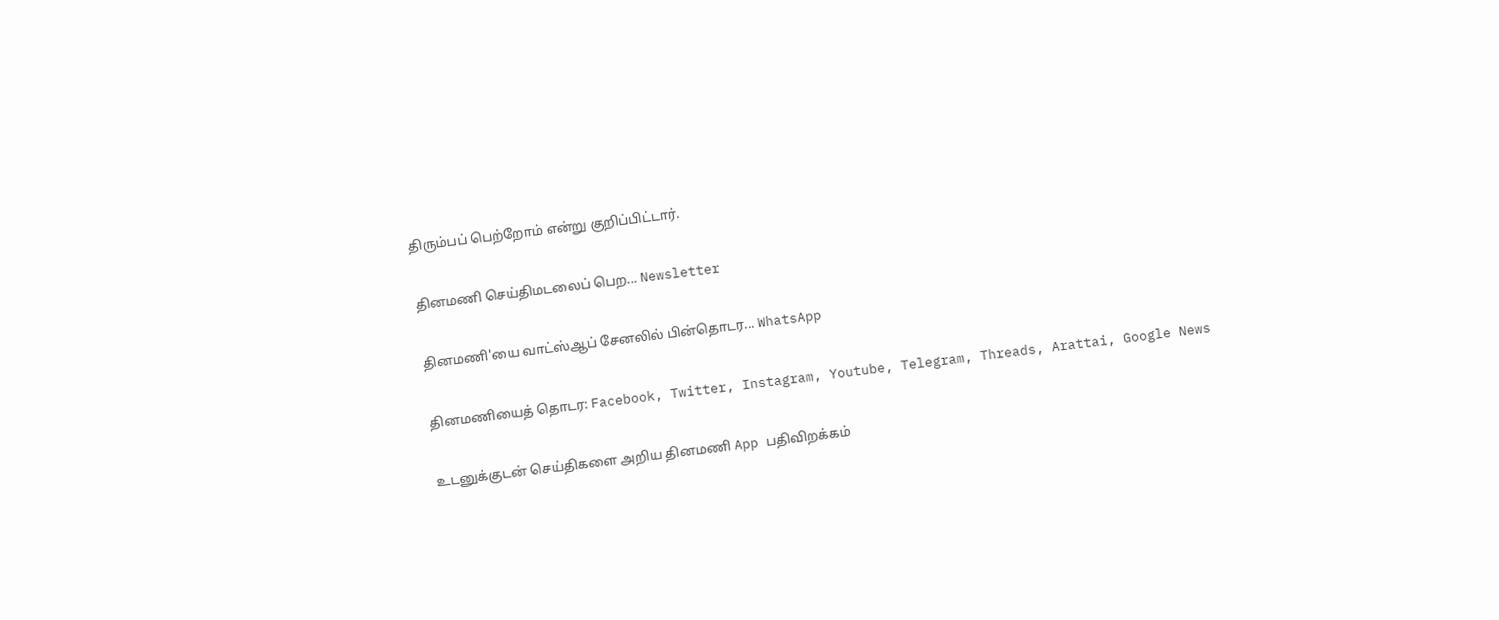திரும்பப் பெற்றோம் என்று குறிப்பிட்டார்.

தினமணி செய்திமடலைப் பெற... Newsletter

தினமணி'யை வாட்ஸ்ஆப் சேனலில் பின்தொடர... WhatsApp

தினமணியைத் தொடர: Facebook, Twitter, Instagram, Youtube, Telegram, Threads, Arattai, Google News

உடனுக்குடன் செய்திகளை அறிய தினமணி App பதிவிறக்கம்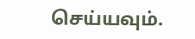செய்யவும்.